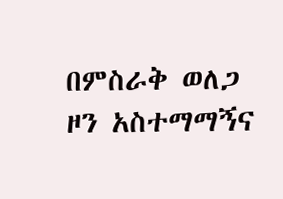በምስራቅ ወለጋ ዞን አስተማማኝና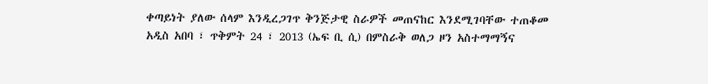ቀጣይነት ያለው ሰላም እንዲረጋገጥ ቅንጅታዊ ስራዎች መጠናከር እንደሚገባቸው ተጠቆመ
አዲስ አበባ ፣ ጥቅምት 24 ፣ 2013 (ኤፍ ቢ ሲ) በምስራቅ ወለጋ ዞን አስተማማኝና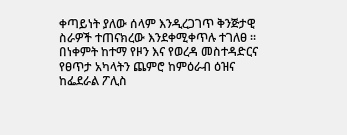ቀጣይነት ያለው ሰላም እንዲረጋገጥ ቅንጅታዊ ስራዎች ተጠናክረው እንደቀሚቀጥሉ ተገለፀ ።
በነቀምት ከተማ የዞን እና የወረዳ መስተዳድርና የፀጥታ አካላትን ጨምሮ ከምዕራብ ዕዝና ከፌደራል ፖሊስ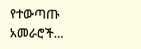የተውጣጡ አመራሮች…